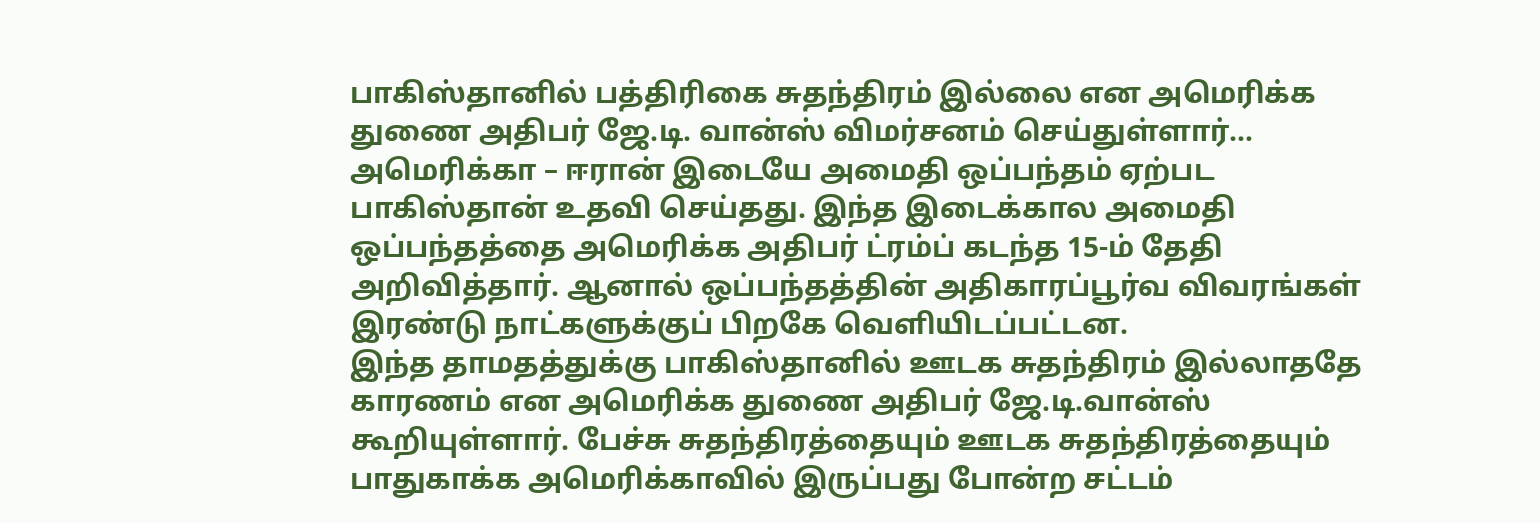பாகிஸ்தானில் பத்திரிகை சுதந்திரம் இல்லை என அமெரிக்க துணை அதிபர் ஜே.டி. வான்ஸ் விமர்சனம் செய்துள்ளார்…
அமெரிக்கா – ஈரான் இடையே அமைதி ஒப்பந்தம் ஏற்பட பாகிஸ்தான் உதவி செய்தது. இந்த இடைக்கால அமைதி ஒப்பந்தத்தை அமெரிக்க அதிபர் ட்ரம்ப் கடந்த 15-ம் தேதி அறிவித்தார். ஆனால் ஒப்பந்தத்தின் அதிகாரப்பூர்வ விவரங்கள் இரண்டு நாட்களுக்குப் பிறகே வெளியிடப்பட்டன.
இந்த தாமதத்துக்கு பாகிஸ்தானில் ஊடக சுதந்திரம் இல்லாததே காரணம் என அமெரிக்க துணை அதிபர் ஜே.டி.வான்ஸ் கூறியுள்ளார். பேச்சு சுதந்திரத்தையும் ஊடக சுதந்திரத்தையும் பாதுகாக்க அமெரிக்காவில் இருப்பது போன்ற சட்டம்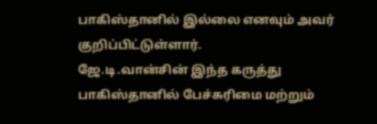பாகிஸ்தானில் இல்லை எனவும் அவர் குறிப்பிட்டுள்ளார்.
ஜே.டி.வான்சின் இந்த கருத்து பாகிஸ்தானில் பேச்சுரிமை மற்றும்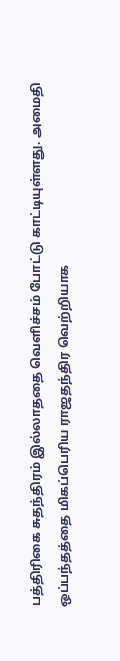பத்திரிகை சுதந்திரம் இல்லாததை வெளிச்சம் போட்டு காட்டியுள்ளது. அமைதி ஒப்பந்தத்தை மிகப்பெரிய ராஜதந்திர வெற்றியாக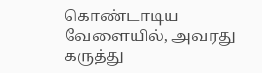கொண்டாடிய வேளையில், அவரது கருத்து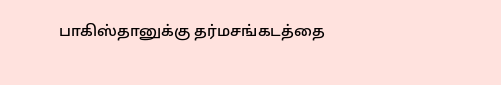பாகிஸ்தானுக்கு தர்மசங்கடத்தை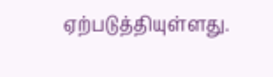ஏற்படுத்தியுள்ளது.